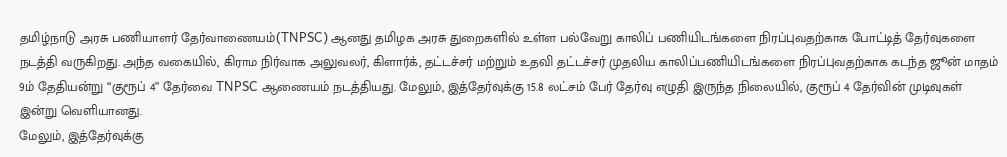தமிழ்நாடு அரசு பணியாளர் தேர்வாணையம்(TNPSC) ஆனது தமிழக அரசு துறைகளில் உள்ள பல்வேறு காலிப் பணியிடங்களை நிரப்புவதற்காக போட்டித் தேர்வுகளை நடத்தி வருகிறது. அந்த வகையில், கிராம நிர்வாக அலுவலர், கிளார்க், தட்டச்சர் மற்றும் உதவி தட்டச்சர் முதலிய காலிப்பணியிடங்களை நிரப்புவதற்காக கடந்த ஜூன் மாதம் 9ம் தேதியன்று “குரூப் 4” தேர்வை TNPSC ஆணையம் நடத்தியது. மேலும், இத்தேர்வுக்கு 15.8 லட்சம் பேர் தேர்வு எழுதி இருந்த நிலையில், குரூப் 4 தேர்வின் முடிவுகள் இன்று வெளியானது.
மேலும், இத்தேர்வுக்கு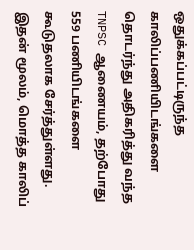ஒதுக்கப்பட்டிருந்த காலிப்பணியிடங்களை தொடர்ந்து அதிகரித்து வந்த TNPSC ஆணையம், தற்போது 559 பணியிடங்களை கூடுதலாக சேர்த்துள்ளது. இதன் மூலம், மொத்த காலிப்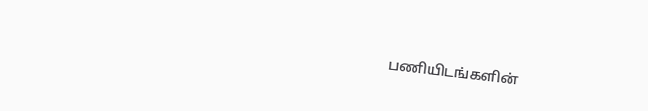பணியிடங்களின்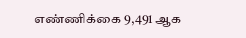எண்ணிக்கை 9,491 ஆக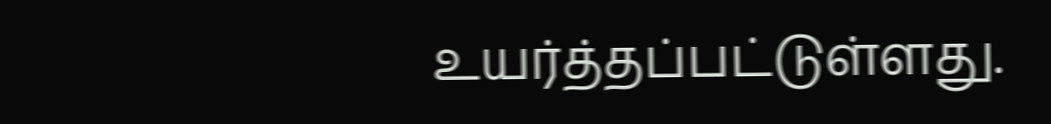உயர்த்தப்பட்டுள்ளது.